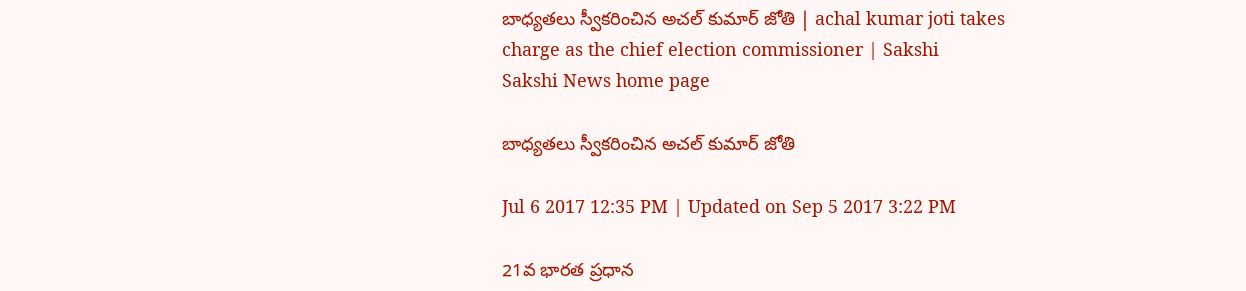బాధ్యతలు స్వీకరించిన అచల్‌ కుమార్‌ జోతి | achal kumar joti takes charge as the chief election commissioner | Sakshi
Sakshi News home page

బాధ్యతలు స్వీకరించిన అచల్‌ కుమార్‌ జోతి

Jul 6 2017 12:35 PM | Updated on Sep 5 2017 3:22 PM

21వ భారత ప్రధాన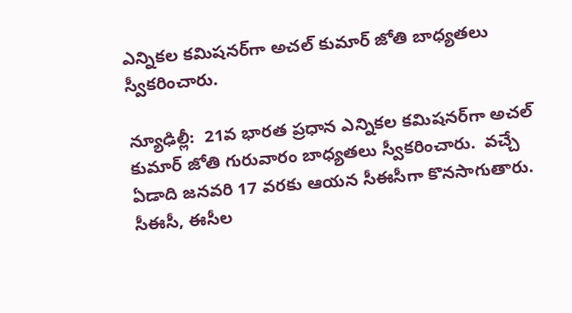ఎన్నికల కమిషనర్‌గా అచల్ కుమార్ జోతి బాధ్యతలు స్వీకరించారు.

న్యూఢిల్లీ:  21వ భారత ప్రధాన ఎన్నికల కమిషనర్‌గా అచల్ కుమార్ జోతి గురువారం బాధ్యతలు స్వీకరించారు.  వచ్చే ఏడాది జనవరి 17 వరకు ఆయన సీఈసీగా కొనసాగుతారు. సీఈసీ, ఈసీల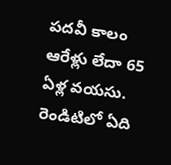పదవీ కాలం ఆరేళ్లు లేదా 65 ఏళ్ల వయసు. రెండిటిలో ఏది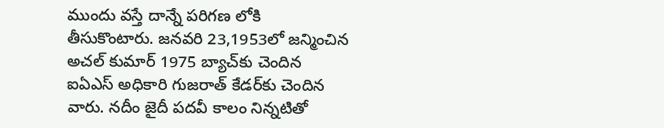ముందు వస్తే దాన్నే పరిగణ లోకి తీసుకొంటారు. జనవరి 23,1953లో జన్మించిన అచల్ కుమార్ 1975 బ్యాచ్‌కు చెందిన ఐఏఎస్ అధికారి గుజరాత్ కేడర్‌కు చెందిన వారు. నదీం జైదీ పదవీ కాలం నిన్నటితో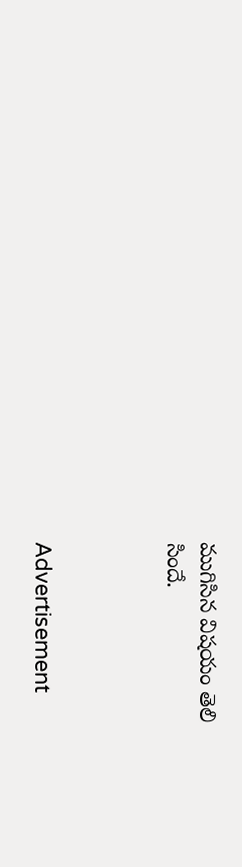ముగిసిన విషయం తెలి
సిందే.



Advertisement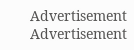Advertisement
Advertisement